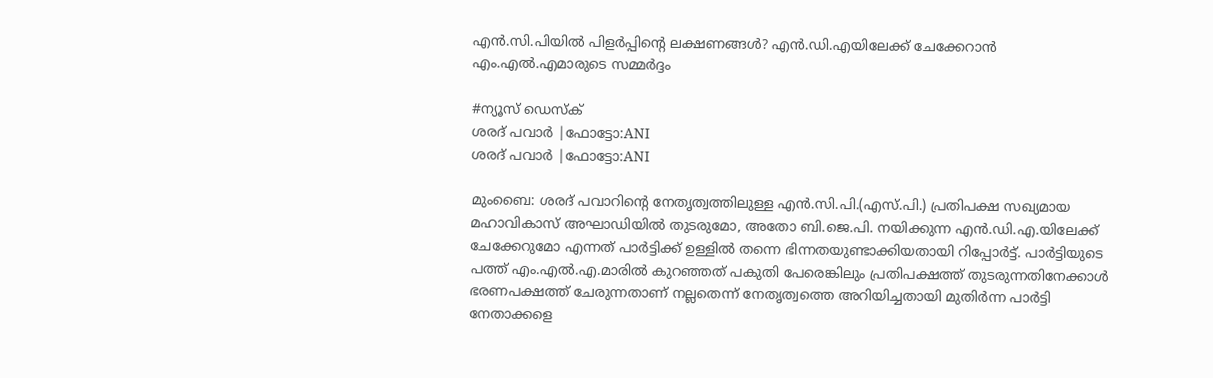എൻ.സി.പിയിൽ പിളർപ്പിന്റെ ലക്ഷണങ്ങൾ? എൻ.ഡി.എയിലേക്ക് ചേക്കേറാൻ എം.എൽ.എമാരുടെ സമ്മർദ്ദം

#ന്യൂസ് ഡെസ്ക്
ശരദ് പവാര്‍ |ഫോട്ടോ:ANI
ശരദ് പവാര്‍ |ഫോട്ടോ:ANI

മുംബൈ: ശരദ് പവാറിന്റെ നേതൃത്വത്തിലുള്ള എൻ.സി.പി.(എസ്.പി.) പ്രതിപക്ഷ സഖ്യമായ മഹാവികാസ് അഘാഡിയിൽ തുടരുമോ, അതോ ബി.ജെ.പി. നയിക്കുന്ന എൻ.ഡി.എ.യിലേക്ക് ചേക്കേറുമോ എന്നത് പാർട്ടിക്ക് ഉള്ളിൽ തന്നെ ഭിന്നതയുണ്ടാക്കിയതായി റിപ്പോർട്ട്. പാർട്ടിയുടെ പത്ത് എം.എൽ.എ.മാരിൽ കുറഞ്ഞത് പകുതി പേരെങ്കിലും പ്രതിപക്ഷത്ത് തുടരുന്നതിനേക്കാൾ ഭരണപക്ഷത്ത് ചേരുന്നതാണ് നല്ലതെന്ന് നേതൃത്വത്തെ അറിയിച്ചതായി മുതിർന്ന പാർട്ടി നേതാക്കളെ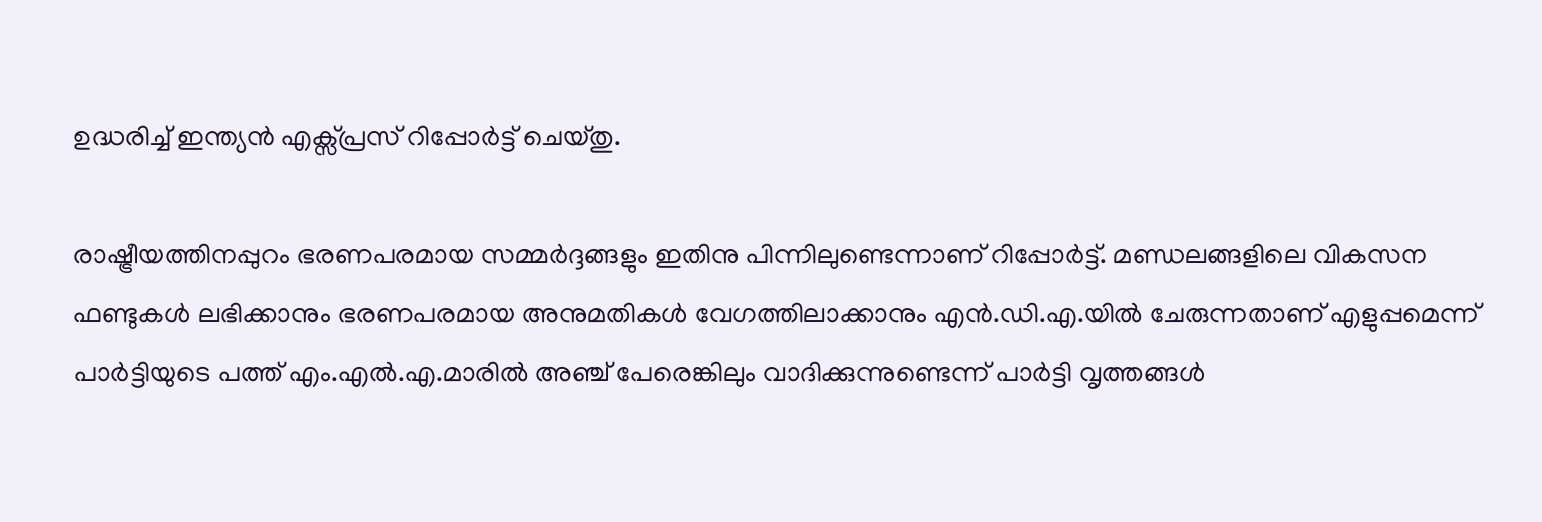ഉദ്ധരിച്ച് ഇന്ത്യൻ എക്സ്പ്രസ് റിപ്പോർട്ട് ചെയ്തു.

രാഷ്ട്രീയത്തിനപ്പുറം ഭരണപരമായ സമ്മർദ്ദങ്ങളും ഇതിനു പിന്നിലുണ്ടെന്നാണ് റിപ്പോർട്ട്. മണ്ഡലങ്ങളിലെ വികസന ഫണ്ടുകൾ ലഭിക്കാനും ഭരണപരമായ അനുമതികൾ വേഗത്തിലാക്കാനും എൻ.ഡി.എ.യിൽ ചേരുന്നതാണ് എളുപ്പമെന്ന് പാർട്ടിയുടെ പത്ത് എം.എൽ.എ.മാരിൽ അഞ്ച് പേരെങ്കിലും വാദിക്കുന്നുണ്ടെന്ന് പാർട്ടി വൃത്തങ്ങൾ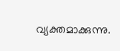വ്യക്തമാക്കുന്നു.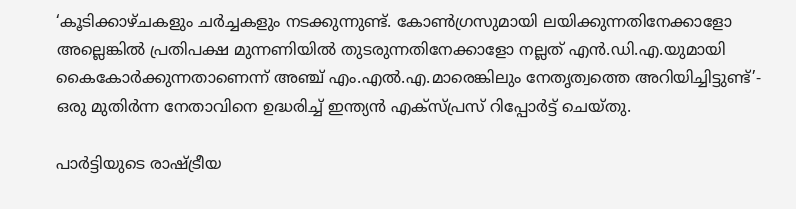‘കൂടിക്കാഴ്ചകളും ചർച്ചകളും നടക്കുന്നുണ്ട്. കോൺഗ്രസുമായി ലയിക്കുന്നതിനേക്കാളോ അല്ലെങ്കിൽ പ്രതിപക്ഷ മുന്നണിയിൽ തുടരുന്നതിനേക്കാളോ നല്ലത് എൻ.ഡി.എ.യുമായി കൈകോർക്കുന്നതാണെന്ന് അഞ്ച് എം.എൽ.എ.മാരെങ്കിലും നേതൃത്വത്തെ അറിയിച്ചിട്ടുണ്ട്’- ഒരു മുതിർന്ന നേതാവിനെ ഉദ്ധരിച്ച് ഇന്ത്യൻ എക്സ്പ്രസ് റിപ്പോർട്ട് ചെയ്തു.

പാർട്ടിയുടെ രാഷ്ട്രീയ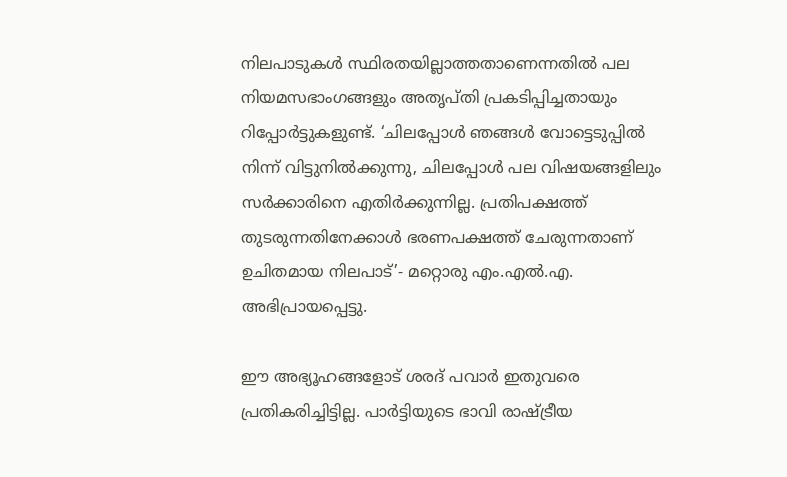നിലപാടുകൾ സ്ഥിരതയില്ലാത്തതാണെന്നതിൽ പല നിയമസഭാംഗങ്ങളും അതൃപ്തി പ്രകടിപ്പിച്ചതായും റിപ്പോർട്ടുകളുണ്ട്. ‘ചിലപ്പോൾ ഞങ്ങൾ വോട്ടെടുപ്പിൽ നിന്ന് വിട്ടുനിൽക്കുന്നു, ചിലപ്പോൾ പല വിഷയങ്ങളിലും സർക്കാരിനെ എതിർക്കുന്നില്ല. പ്രതിപക്ഷത്ത് തുടരുന്നതിനേക്കാൾ ഭരണപക്ഷത്ത് ചേരുന്നതാണ് ഉചിതമായ നിലപാട്’- മറ്റൊരു എം.എൽ.എ. അഭിപ്രായപ്പെട്ടു.

ഈ അഭ്യൂഹങ്ങളോട് ശരദ് പവാർ ഇതുവരെ പ്രതികരിച്ചിട്ടില്ല. പാർട്ടിയുടെ ഭാവി രാഷ്ട്രീയ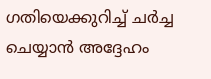ഗതിയെക്കുറിച്ച് ചർച്ച ചെയ്യാൻ അദ്ദേഹം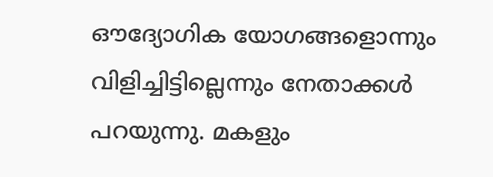ഔദ്യോഗിക യോഗങ്ങളൊന്നും വിളിച്ചിട്ടില്ലെന്നും നേതാക്കൾ പറയുന്നു. മകളും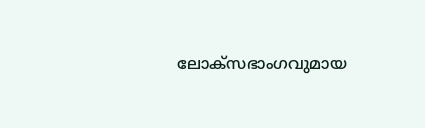ലോക്സഭാംഗവുമായ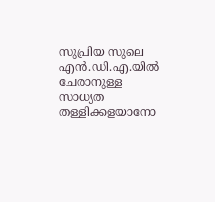സുപ്രിയ സുലെ എൻ.ഡി.എ.യിൽ ചേരാനുള്ള സാധ്യത തള്ളിക്കളയാനോ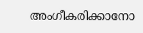അംഗീകരിക്കാനോ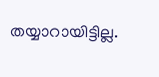തയ്യാറായിട്ടില്ല.